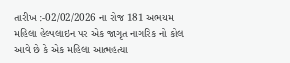તારીખ :-02/02/2026 ના રોજ 181 અભયમ મહિલા હેલ્પલાઇન પર એક જાગૃત નાગરિક નો કોલ આવે છે કે એક મહિલા આત્મહત્યા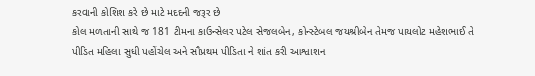કરવાની કોશિશ કરે છે માટે મદદની જરૂર છે
કોલ મળતાની સાથે જ 181 ટીમના કાઉન્સેલર પટેલ સેજલબેન, કોન્સ્ટેબલ જયશ્રીબેન તેમજ પાયલોટ મહેશભાઈ તે પીડિત મહિલા સુધી પહોંચેલ અને સૌપ્રથમ પીડિતા ને શાંત કરી આશ્વાશન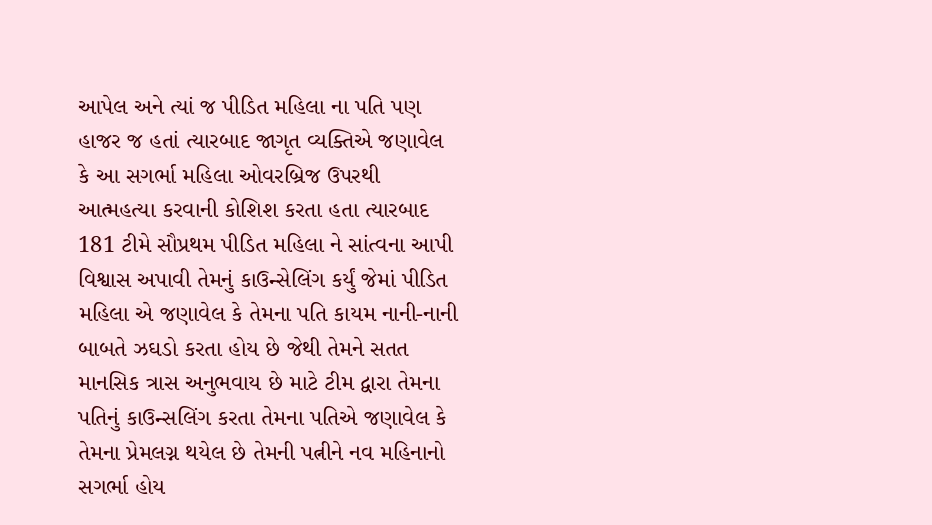આપેલ અને ત્યાં જ પીડિત મહિલા ના પતિ પણ હાજર જ હતાં ત્યારબાદ જાગૃત વ્યક્તિએ જણાવેલ કે આ સગર્ભા મહિલા ઓવરબ્રિજ ઉપરથી આત્મહત્યા કરવાની કોશિશ કરતા હતા ત્યારબાદ 181 ટીમે સૌપ્રથમ પીડિત મહિલા ને સાંત્વના આપી વિશ્વાસ અપાવી તેમનું કાઉન્સેલિંગ કર્યું જેમાં પીડિત મહિલા એ જણાવેલ કે તેમના પતિ કાયમ નાની-નાની બાબતે ઝઘડો કરતા હોય છે જેથી તેમને સતત માનસિક ત્રાસ અનુભવાય છે માટે ટીમ દ્વારા તેમના પતિનું કાઉન્સલિંગ કરતા તેમના પતિએ જણાવેલ કે તેમના પ્રેમલગ્ન થયેલ છે તેમની પત્નીને નવ મહિનાનો સગર્ભા હોય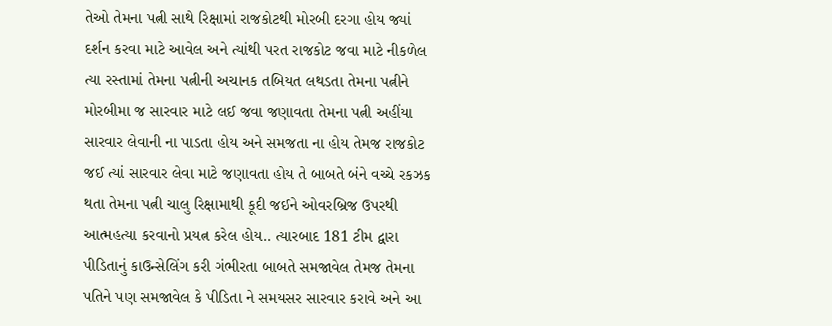તેઓ તેમના પત્ની સાથે રિક્ષામાં રાજકોટથી મોરબી દરગા હોય જ્યાં દર્શન કરવા માટે આવેલ અને ત્યાંથી પરત રાજકોટ જવા માટે નીકળેલ ત્યા રસ્તામાં તેમના પત્નીની અચાનક તબિયત લથડતા તેમના પત્નીને મોરબીમા જ સારવાર માટે લઈ જવા જણાવતા તેમના પત્ની અહીંયા સારવાર લેવાની ના પાડતા હોય અને સમજતા ના હોય તેમજ રાજકોટ જઈ ત્યાં સારવાર લેવા માટે જણાવતા હોય તે બાબતે બંને વચ્ચે રકઝક થતા તેમના પત્ની ચાલુ રિક્ષામાથી કૂદી જઈને ઓવરબ્રિજ ઉપરથી આત્મહત્યા કરવાનો પ્રયત્ન કરેલ હોય.. ત્યારબાદ 181 ટીમ દ્વારા પીડિતાનું કાઉન્સેલિંગ કરી ગંભીરતા બાબતે સમજાવેલ તેમજ તેમના પતિને પણ સમજાવેલ કે પીડિતા ને સમયસર સારવાર કરાવે અને આ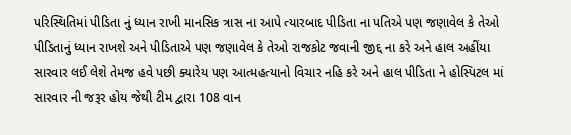પરિસ્થિતિમાં પીડિતા નું ધ્યાન રાખી માનસિક ત્રાસ ના આપે ત્યારબાદ પીડિતા ના પતિએ પણ જણાવેલ કે તેઓ પીડિતાનું ધ્યાન રાખશે અને પીડિતાએ પણ જણાવેલ કે તેઓ રાજકોટ જવાની જીદ્દ ના કરે અને હાલ અહીંયા સારવાર લઈ લેશે તેમજ હવે પછી ક્યારેય પણ આત્મહત્યાનો વિચાર નહિ કરે અને હાલ પીડિતા ને હોસ્પિટલ માં સારવાર ની જરૂર હોય જેથી ટીમ દ્વારા 108 વાન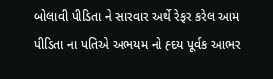બોલાવી પીડિતા ને સારવાર અર્થે રેફર કરેલ આમ પીડિતા ના પતિએ અભયમ નો હ્દય પૂર્વક આભર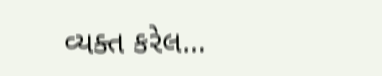વ્યક્ત કરેલ…